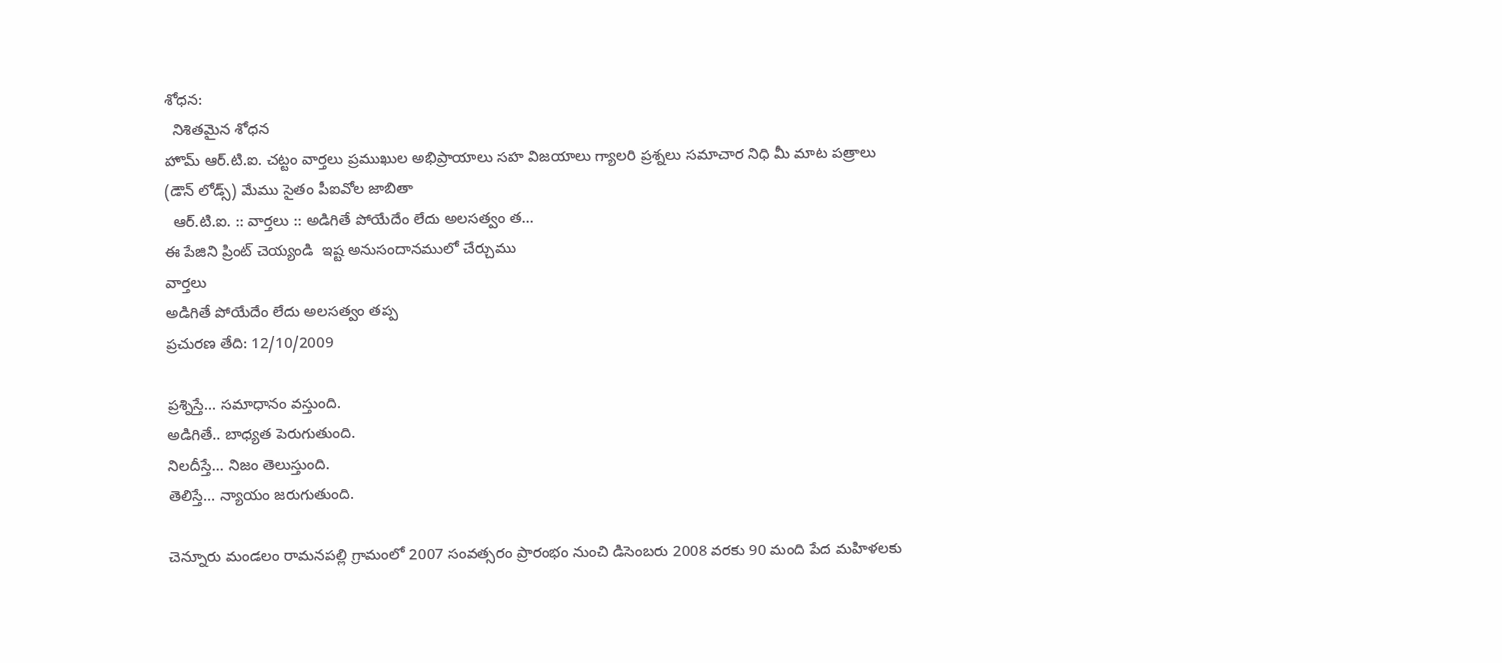శోధన:
  నిశితమైన శోధన
హొమ్ ఆర్.టి.ఐ. చట్టం వార్తలు ప్రముఖుల అభిప్రాయాలు సహ విజయాలు గ్యాలరి ప్రశ్నలు సమాచార నిధి మీ మాట పత్రాలు (డౌన్ లోడ్స్) మేము సైతం పీఐవోల జాబితా
  ఆర్.టి.ఐ. :: వార్తలు :: అడిగితే పోయేదేం లేదు అలసత్వం త...
ఈ పేజిని ప్రింట్ చెయ్యండి  ఇష్ట అనుసందానములో చేర్చుము
వార్తలు
అడిగితే పోయేదేం లేదు అలసత్వం తప్ప
ప్రచురణ తేది: 12/10/2009

ప్రశ్నిస్తే... సమాధానం వస్తుంది.
అడిగితే.. బాధ్యత పెరుగుతుంది.
నిలదీస్తే... నిజం తెలుస్తుంది.
తెలిస్తే... న్యాయం జరుగుతుంది.

చెన్నూరు మండలం రామనపల్లి గ్రామంలో 2007 సంవత్సరం ప్రారంభం నుంచి డిసెంబరు 2008 వరకు 90 మంది పేద మహిళలకు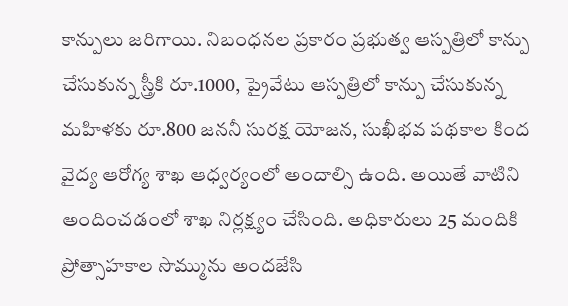కాన్పులు జరిగాయి. నిబంధనల ప్రకారం ప్రభుత్వ ఆస్పత్రిలో కాన్పు చేసుకున్న స్త్రీకి రూ.1000, ప్రైవేటు ఆస్పత్రిలో కాన్పు చేసుకున్న మహిళకు రూ.800 జననీ సురక్ష యోజన, సుఖీభవ పథకాల కింద వైద్య ఆరోగ్య శాఖ ఆధ్వర్యంలో అందాల్సి ఉంది. అయితే వాటిని అందించడంలో శాఖ నిర్లక్ష్యం చేసింది. అధికారులు 25 మందికి ప్రోత్సాహకాల సొమ్మును అందజేసి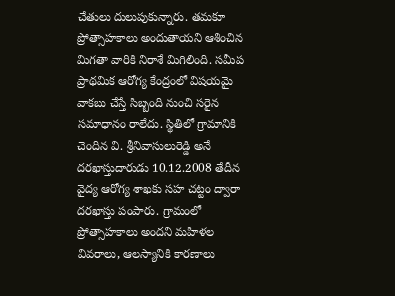చేతులు దులుపుకున్నారు. తమకూ ప్రోత్సాహకాలు అందుతాయని ఆశించిన మిగతా వారికి నిరాశే మిగిలింది. సమీప ప్రాథమిక ఆరోగ్య కేంద్రంలో విషయమై వాకబు చేస్తే సిబ్బంది నుంచి సరైన సమాధానం రాలేదు. స్థితిలో గ్రామానికి చెందిన వి. శ్రీనివాసులురెడ్డి అనే దరఖాస్తుదారుడు 10.12.2008 తేదీన వైద్య ఆరోగ్య శాఖకు సహ చట్టం ద్వారా దరఖాస్తు పంపారు. గ్రామంలో ప్రోత్సాహకాలు అందని మహిళల వివరాలు, ఆలస్యానికి కారణాలు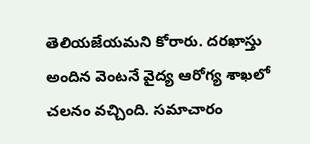తెలియజేయమని కోరారు. దరఖాస్తు అందిన వెంటనే వైద్య ఆరోగ్య శాఖలో చలనం వచ్చింది. సమాచారం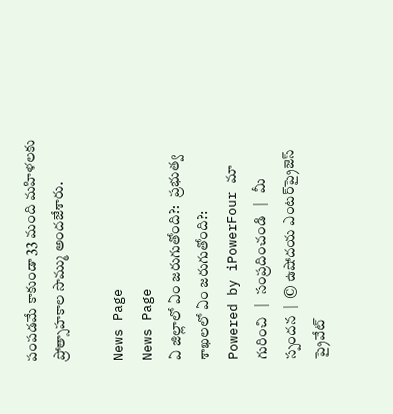పంపడమే కాకుండా 33 మంది మహిళలకు ప్రోత్సాహకాల సొమ్ము అందజేశారు.

News Page
News Page
ఏ జిల్లాలో ఏం జరుగుతోంది?:   ప్రభుత్వ శాఖలలో ఏం జరుగుతోంది?:
Powered by iPowerFour మా గురించి   |   సంప్రదించండి   |   మీ స్పందన  |  © ఉషోదయ ఎంటర్‌ప్రైజెస్ ప్రైవేట్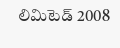లిమిటెడ్ 2008